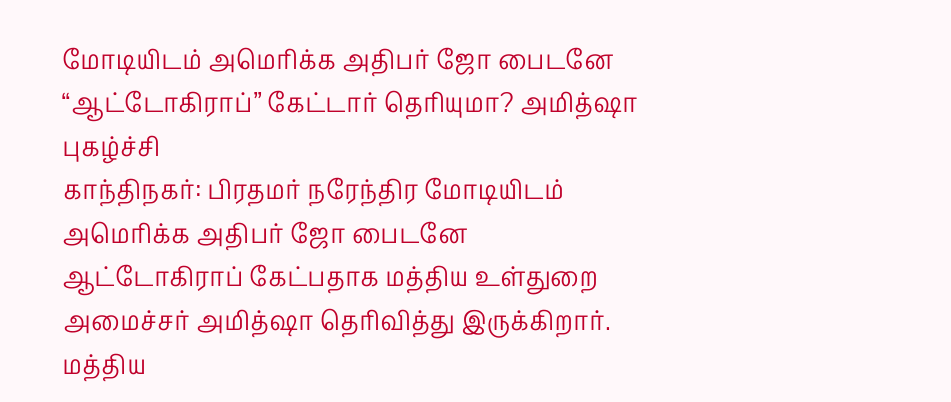மோடியிடம் அமெரிக்க அதிபர் ஜோ பைடனே “ஆட்டோகிராப்” கேட்டார் தெரியுமா? அமித்ஷா புகழ்ச்சி
காந்திநகர்: பிரதமர் நரேந்திர மோடியிடம் அமெரிக்க அதிபர் ஜோ பைடனே ஆட்டோகிராப் கேட்பதாக மத்திய உள்துறை அமைச்சர் அமித்ஷா தெரிவித்து இருக்கிறார்.
மத்திய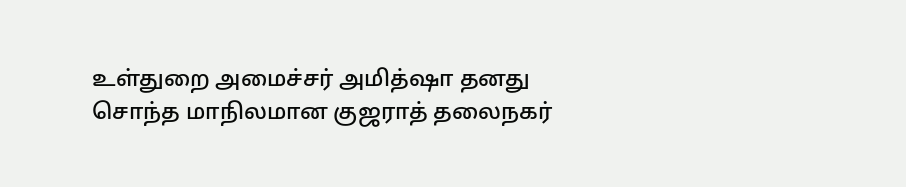உள்துறை அமைச்சர் அமித்ஷா தனது சொந்த மாநிலமான குஜராத் தலைநகர்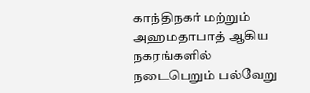காந்திநகர் மற்றும் அஹமதாபாத் ஆகிய நகரங்களில் நடைபெறும் பல்வேறு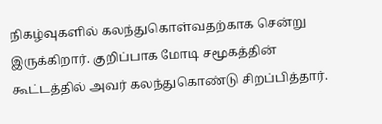நிகழ்வுகளில் கலந்துகொள்வதற்காக சென்று இருக்கிறார். குறிப்பாக மோடி சமூகத்தின் கூட்டத்தில் அவர் கலந்துகொண்டு சிறப்பித்தார்.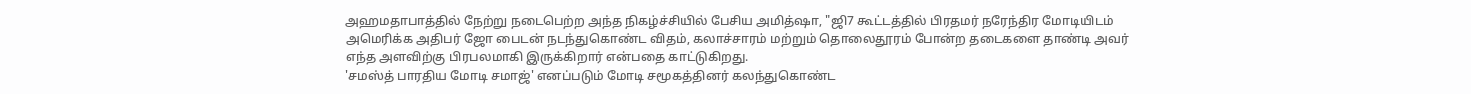அஹமதாபாத்தில் நேற்று நடைபெற்ற அந்த நிகழ்ச்சியில் பேசிய அமித்ஷா, "ஜி7 கூட்டத்தில் பிரதமர் நரேந்திர மோடியிடம் அமெரிக்க அதிபர் ஜோ பைடன் நடந்துகொண்ட விதம், கலாச்சாரம் மற்றும் தொலைதூரம் போன்ற தடைகளை தாண்டி அவர் எந்த அளவிற்கு பிரபலமாகி இருக்கிறார் என்பதை காட்டுகிறது.
'சமஸ்த் பாரதிய மோடி சமாஜ்' எனப்படும் மோடி சமூகத்தினர் கலந்துகொண்ட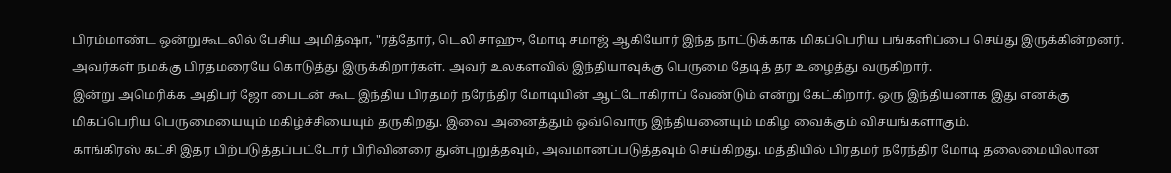பிரம்மாண்ட ஒன்றுகூடலில் பேசிய அமித்ஷா, "ரத்தோர், டெலி சாஹு, மோடி சமாஜ் ஆகியோர் இந்த நாட்டுக்காக மிகப்பெரிய பங்களிப்பை செய்து இருக்கின்றனர். அவர்கள் நமக்கு பிரதமரையே கொடுத்து இருக்கிறார்கள். அவர் உலகளவில் இந்தியாவுக்கு பெருமை தேடித் தர உழைத்து வருகிறார்.
இன்று அமெரிக்க அதிபர் ஜோ பைடன் கூட இந்திய பிரதமர் நரேந்திர மோடியின் ஆட்டோகிராப் வேண்டும் என்று கேட்கிறார். ஒரு இந்தியனாக இது எனக்கு மிகப்பெரிய பெருமையையும் மகிழ்ச்சியையும் தருகிறது. இவை அனைத்தும் ஒவ்வொரு இந்தியனையும் மகிழ வைக்கும் விசயங்களாகும்.
காங்கிரஸ் கட்சி இதர பிற்படுத்தப்பட்டோர் பிரிவினரை துன்புறுத்தவும், அவமானப்படுத்தவும் செய்கிறது. மத்தியில் பிரதமர் நரேந்திர மோடி தலைமையிலான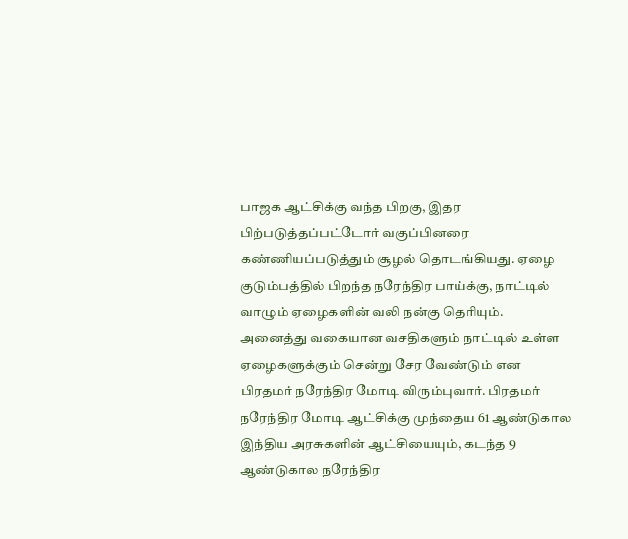பாஜக ஆட்சிக்கு வந்த பிறகு, இதர பிற்படுத்தப்பட்டோர் வகுப்பினரை கண்ணியப்படுத்தும் சூழல் தொடங்கியது. ஏழை குடும்பத்தில் பிறந்த நரேந்திர பாய்க்கு, நாட்டில் வாழும் ஏழைகளின் வலி நன்கு தெரியும்.
அனைத்து வகையான வசதிகளும் நாட்டில் உள்ள ஏழைகளுக்கும் சென்று சேர வேண்டும் என பிரதமர் நரேந்திர மோடி விரும்புவார். பிரதமர் நரேந்திர மோடி ஆட்சிக்கு முந்தைய 61 ஆண்டுகால இந்திய அரசுகளின் ஆட்சியையும், கடந்த 9 ஆண்டுகால நரேந்திர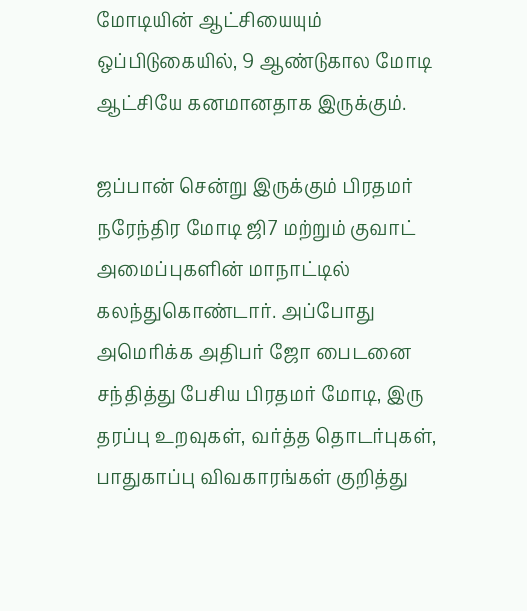மோடியின் ஆட்சியையும் ஒப்பிடுகையில், 9 ஆண்டுகால மோடி ஆட்சியே கனமானதாக இருக்கும்.

ஜப்பான் சென்று இருக்கும் பிரதமர் நரேந்திர மோடி ஜி7 மற்றும் குவாட் அமைப்புகளின் மாநாட்டில் கலந்துகொண்டார். அப்போது அமெரிக்க அதிபர் ஜோ பைடனை சந்தித்து பேசிய பிரதமர் மோடி, இரு தரப்பு உறவுகள், வர்த்த தொடர்புகள், பாதுகாப்பு விவகாரங்கள் குறித்து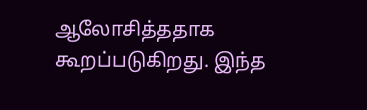ஆலோசித்ததாக கூறப்படுகிறது. இந்த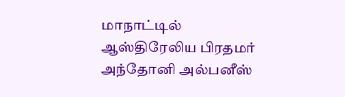மாநாட்டில் ஆஸ்திரேலிய பிரதமர் அந்தோனி அல்பனீஸ்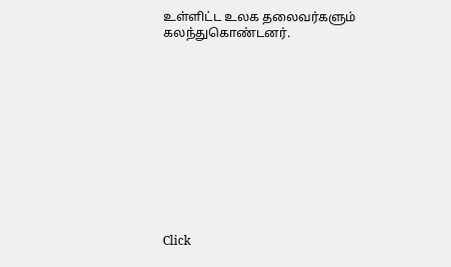உள்ளிட்ட உலக தலைவர்களும் கலந்துகொண்டனர்.












Click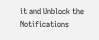it and Unblock the Notifications